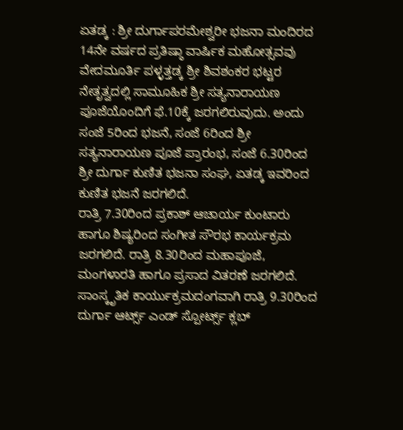ಏತಡ್ಕ : ಶ್ರೀ ದುರ್ಗಾಪರಮೇಶ್ವರೀ ಭಜನಾ ಮಂದಿರದ 14ನೇ ವರ್ಷದ ಪ್ರತಿಷ್ಠಾ ವಾರ್ಷಿಕ ಮಹೋತ್ಸವವು ವೇದಮೂರ್ತಿ ಪಳ್ಳತ್ತಡ್ಕ ಶ್ರೀ ಶಿವಶಂಕರ ಭಟ್ಟರ ನೇತೃತ್ವದಲ್ಲಿ ಸಾಮೂಹಿಕ ಶ್ರೀ ಸತ್ಯನಾರಾಯಣ ಪೂಜೆಯೊಂದಿಗೆ ಫೆ.10ಕ್ಕೆ ಜರಗಲಿರುವುದು. ಅಂದು ಸಂಜೆ 5ರಿಂದ ಭಜನೆ, ಸಂಜೆ 6ರಿಂದ ಶ್ರೀ ಸತ್ಯನಾರಾಯಣ ಪೂಜೆ ಪ್ರಾರಂಭ, ಸಂಜೆ 6.30ರಿಂದ ಶ್ರೀ ದುರ್ಗಾ ಕುಣಿತ ಭಜನಾ ಸಂಘ, ಏತಡ್ಕ ಇವರಿಂದ ಕುಣಿತ ಭಜನೆ ಜರಗಲಿದೆ.
ರಾತ್ರಿ 7.30ರಿಂದ ಪ್ರಕಾಶ್ ಆಚಾರ್ಯ ಕುಂಟಾರು ಹಾಗೂ ಶಿಷ್ಯರಿಂದ ಸಂಗೀತ ಸೌರಭ ಕಾರ್ಯಕ್ರಮ ಜರಗಲಿದೆ. ರಾತ್ರಿ 8.30ರಿಂದ ಮಹಾಪೂಜೆ, ಮಂಗಳಾರತಿ ಹಾಗೂ ಪ್ರಸಾದ ವಿತರಣೆ ಜರಗಲಿದೆ. ಸಾಂಸ್ಕೃತಿಕ ಕಾರ್ಯುಕ್ರಮದಂಗವಾಗಿ ರಾತ್ರಿ 9.30ರಿಂದ ದುರ್ಗಾ ಆರ್ಟ್ಸ್ ಎಂಡ್ ಸ್ಪೋರ್ಟ್ಸ್ ಕ್ಲಬ್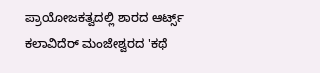ಪ್ರಾಯೋಜಕತ್ವದಲ್ಲಿ ಶಾರದ ಆರ್ಟ್ಸ್ ಕಲಾವಿದೆರ್ ಮಂಜೇಶ್ವರದ 'ಕಥೆ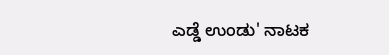ಎಡ್ಡೆ ಉಂಡು' ನಾಟಕ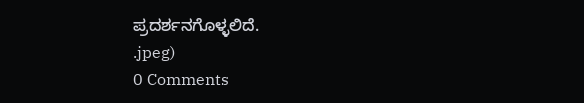ಪ್ರದರ್ಶನಗೊಳ್ಳಲಿದೆ.
.jpeg)
0 Comments